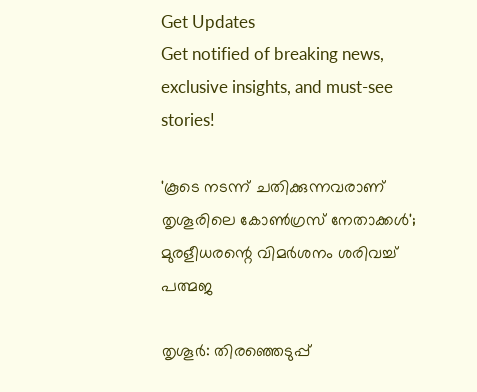Get Updates
Get notified of breaking news, exclusive insights, and must-see stories!

'കൂടെ നടന്ന് ചതിക്കുന്നവരാണ് തൃശൂരിലെ കോൺഗ്രസ് നേതാക്കൾ'; മുരളീധരന്റെ വിമർശനം ശരിവച്ച് പത്മജ

തൃശൂർ: തിരഞ്ഞെടുപ്പ്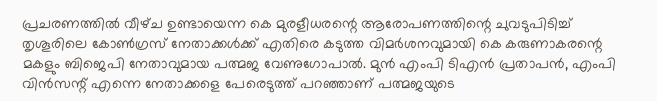പ്രചരണത്തിൽ വീഴ്‌ച ഉണ്ടായെന്ന കെ മുരളീധരന്റെ ആരോപണത്തിന്റെ ചുവടുപിടിച്ച്‌ തൃശൂരിലെ കോൺഗ്രസ് നേതാക്കൾക്ക് എതിരെ കടുത്ത വിമർശനവുമായി കെ കരുണാകരന്റെ മകളും ബിജെപി നേതാവുമായ പത്മജ വേണുഗോപാൽ. മുൻ എംപി ടിഎൻ പ്രതാപൻ, എംപി വിൻസന്റ് എന്നെ നേതാക്കളെ പേരെടുത്ത് പറഞ്ഞാണ് പത്മജയുടെ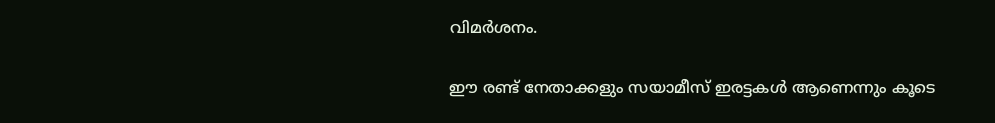വിമർശനം.

ഈ രണ്ട് നേതാക്കളും സയാമീസ് ഇരട്ടകൾ ആണെന്നും കൂടെ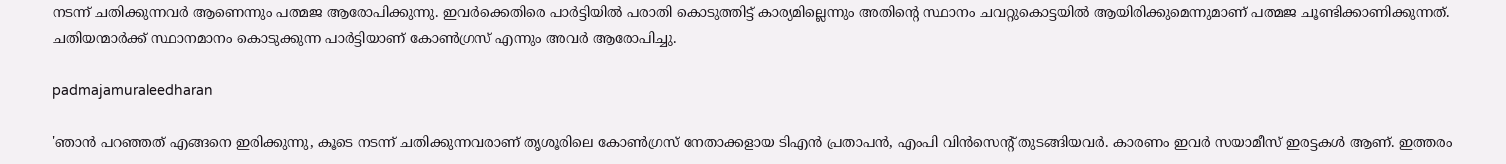നടന്ന് ചതിക്കുന്നവർ ആണെന്നും പത്മജ ആരോപിക്കുന്നു. ഇവർക്കെതിരെ പാർട്ടിയിൽ പരാതി കൊടുത്തിട്ട് കാര്യമില്ലെന്നും അതിന്റെ സ്ഥാനം ചവറ്റുകൊട്ടയിൽ ആയിരിക്കുമെന്നുമാണ് പത്മജ ചൂണ്ടിക്കാണിക്കുന്നത്. ചതിയന്മാർക്ക് സ്ഥാനമാനം കൊടുക്കുന്ന പാർട്ടിയാണ് കോൺഗ്രസ് എന്നും അവർ ആരോപിച്ചു.

padmajamuraleedharan

'ഞാൻ പറഞ്ഞത് എങ്ങനെ ഇരിക്കുന്നു, കൂടെ നടന്ന് ചതിക്കുന്നവരാണ് തൃശൂരിലെ കോൺഗ്രസ് നേതാക്കളായ ടിഎൻ പ്രതാപൻ, എംപി വിൻസെന്റ് തുടങ്ങിയവർ. കാരണം ഇവർ സയാമീസ് ഇരട്ടകൾ ആണ്. ഇത്തരം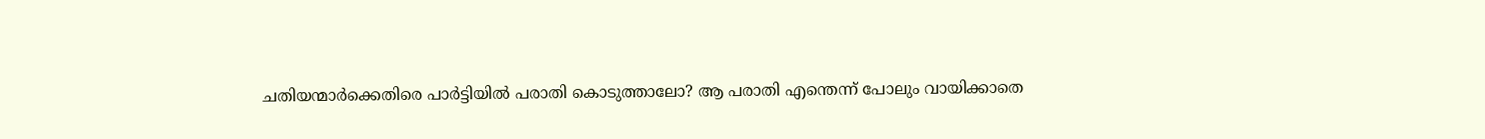ചതിയന്മാർക്കെതിരെ പാർട്ടിയിൽ പരാതി കൊടുത്താലോ? ആ പരാതി എന്തെന്ന് പോലും വായിക്കാതെ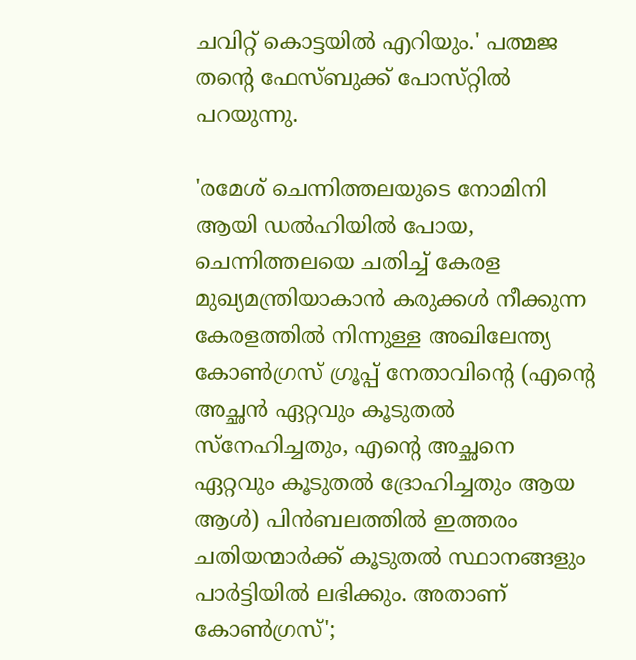ചവിറ്റ് കൊട്ടയിൽ എറിയും.' പത്മജ തന്റെ ഫേസ്ബുക്ക് പോസ്‌റ്റിൽ പറയുന്നു.

'രമേശ് ചെന്നിത്തലയുടെ നോമിനി ആയി ഡൽഹിയിൽ പോയ, ചെന്നിത്തലയെ ചതിച്ച് കേരള മുഖ്യമന്ത്രിയാകാൻ കരുക്കൾ നീക്കുന്ന കേരളത്തിൽ നിന്നുള്ള അഖിലേന്ത്യ കോൺഗ്രസ്‌ ഗ്രൂപ്പ് നേതാവിന്റെ (എന്റെ അച്ഛൻ ഏറ്റവും കൂടുതൽ സ്നേഹിച്ചതും, എന്റെ അച്ഛനെ ഏറ്റവും കൂടുതൽ ദ്രോഹിച്ചതും ആയ ആൾ) പിൻബലത്തിൽ ഇത്തരം ചതിയന്മാർക്ക് കൂടുതൽ സ്ഥാനങ്ങളും പാർട്ടിയിൽ ലഭിക്കും. അതാണ് കോൺഗ്രസ്';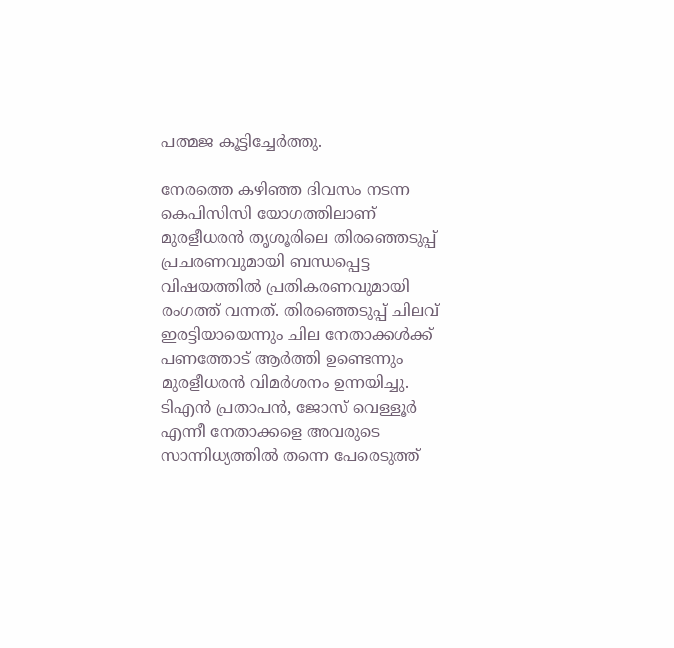പത്മജ കൂട്ടിച്ചേർത്തു.

നേരത്തെ കഴിഞ്ഞ ദിവസം നടന്ന കെപിസിസി യോഗത്തിലാണ് മുരളീധരൻ തൃശൂരിലെ തിരഞ്ഞെടുപ്പ് പ്രചരണവുമായി ബന്ധപ്പെട്ട വിഷയത്തിൽ പ്രതികരണവുമായി രംഗത്ത് വന്നത്. തിരഞ്ഞെടുപ്പ് ചിലവ് ഇരട്ടിയായെന്നും ചില നേതാക്കൾക്ക് പണത്തോട് ആർത്തി ഉണ്ടെന്നും മുരളീധരൻ വിമർശനം ഉന്നയിച്ചു. ടിഎൻ പ്രതാപൻ, ജോസ് വെള്ളൂർ എന്നീ നേതാക്കളെ അവരുടെ സാന്നിധ്യത്തിൽ തന്നെ പേരെടുത്ത്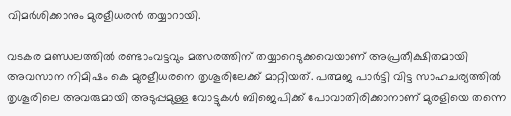വിമർശിക്കാനും മുരളീധരൻ തയ്യാറായി.

വടകര മണ്ഡലത്തിൽ രണ്ടാംവട്ടവും മത്സരത്തിന് തയ്യാറെടുക്കവെയാണ് അപ്രതീക്ഷിതമായി അവസാന നിമിഷം കെ മുരളീധരനെ തൃശൂരിലേക്ക് മാറ്റിയത്. പത്മജ പാർട്ടി വിട്ട സാഹചര്യത്തിൽ തൃശൂരിലെ അവരുമായി അടുപ്പമുള്ള വോട്ടുകൾ ബിജെപിക്ക് പോവാതിരിക്കാനാണ് മുരളിയെ തന്നെ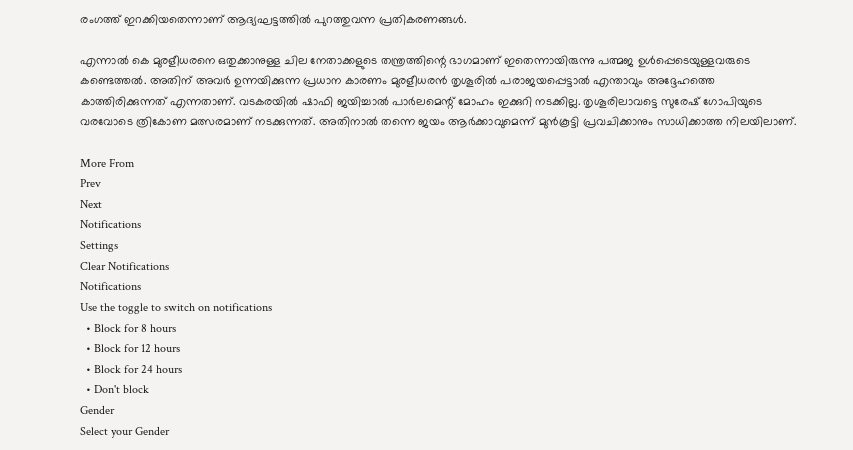രംഗത്ത് ഇറക്കിയതെന്നാണ് ആദ്യഘട്ടത്തിൽ പുറത്തുവന്ന പ്രതികരണങ്ങൾ.

എന്നാൽ കെ മുരളീധരനെ ഒതുക്കാനുള്ള ചില നേതാക്കളുടെ തന്ത്രത്തിന്റെ ഭാഗമാണ് ഇതെന്നായിരുന്നു പത്മജ ഉൾപ്പെടെയുള്ളവരുടെ കണ്ടെത്തൽ. അതിന് അവർ ഉന്നയിക്കുന്ന പ്രധാന കാരണം മുരളീധരൻ തൃശൂരിൽ പരാജയപ്പെട്ടാൽ എന്താവും അദ്ദേഹത്തെ കാത്തിരിക്കുന്നത് എന്നതാണ്. വടകരയിൽ ഷാഫി ജയിച്ചാൽ പാർലമെന്റ് മോഹം ഇക്കുറി നടക്കില്ല. തൃശൂരിലാവട്ടെ സുരേഷ് ഗോപിയുടെ വരവോടെ ത്രികോണ മത്സരമാണ് നടക്കുന്നത്. അതിനാൽ തന്നെ ജയം ആർക്കാവുമെന്ന് മുൻകൂട്ടി പ്രവചിക്കാനും സാധിക്കാത്ത നിലയിലാണ്.

More From
Prev
Next
Notifications
Settings
Clear Notifications
Notifications
Use the toggle to switch on notifications
  • Block for 8 hours
  • Block for 12 hours
  • Block for 24 hours
  • Don't block
Gender
Select your Gender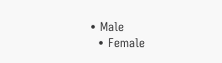• Male
  • Female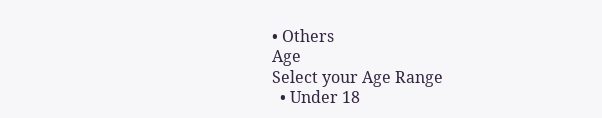• Others
Age
Select your Age Range
  • Under 18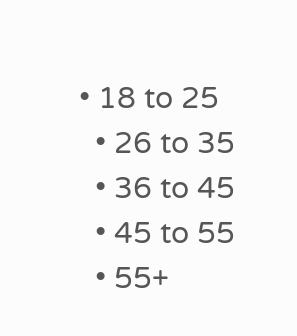• 18 to 25
  • 26 to 35
  • 36 to 45
  • 45 to 55
  • 55+